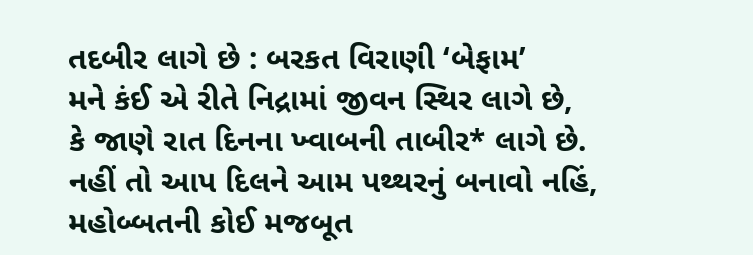તદબીર લાગે છે : બરકત વિરાણી ‘બેફામ’
મને કંઈ એ રીતે નિદ્રામાં જીવન સ્થિર લાગે છે,
કે જાણે રાત દિનના ખ્વાબની તાબીર* લાગે છે.
નહીં તો આપ દિલને આમ પથ્થરનું બનાવો નહિં,
મહોબ્બતની કોઈ મજબૂત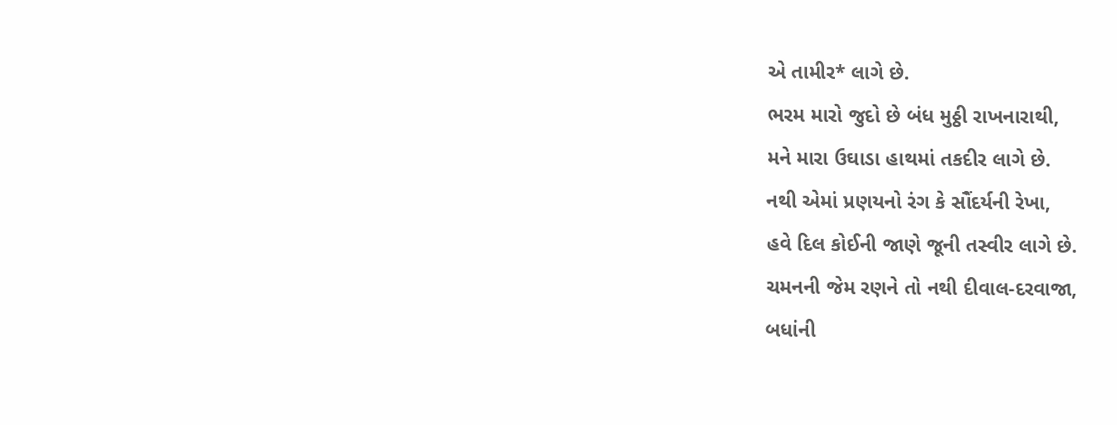એ તામીર* લાગે છે.
ભરમ મારો જુદો છે બંધ મુઠ્ઠી રાખનારાથી,
મને મારા ઉઘાડા હાથમાં તકદીર લાગે છે.
નથી એમાં પ્રણયનો રંગ કે સૌંદર્યની રેખા,
હવે દિલ કોઈની જાણે જૂની તસ્વીર લાગે છે.
ચમનની જેમ રણને તો નથી દીવાલ-દરવાજા,
બધાંની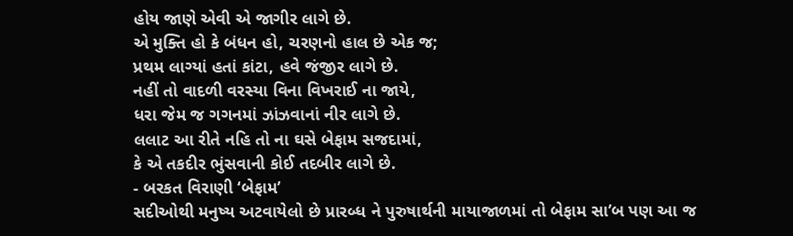હોય જાણે એવી એ જાગીર લાગે છે.
એ મુક્તિ હો કે બંધન હો, ચરણનો હાલ છે એક જ;
પ્રથમ લાગ્યાં હતાં કાંટા, હવે જંજીર લાગે છે.
નહીં તો વાદળી વરસ્યા વિના વિખરાઈ ના જાયે,
ધરા જેમ જ ગગનમાં ઝાંઝવાનાં નીર લાગે છે.
લલાટ આ રીતે નહિ તો ના ઘસે બેફામ સજદામાં,
કે એ તકદીર ભુંસવાની કોઈ તદબીર લાગે છે.
- બરકત વિરાણી ‘બેફામ’
સદીઓથી મનુષ્ય અટવાયેલો છે પ્રારબ્ધ ને પુરુષાર્થની માયાજાળમાં તો બેફામ સા’બ પણ આ જ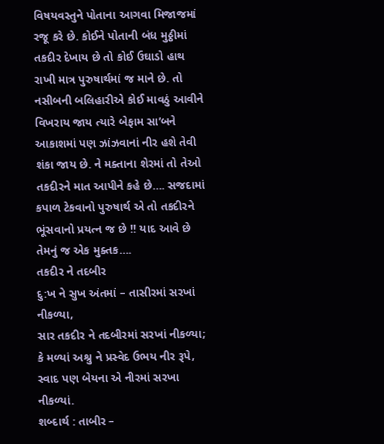વિષયવસ્તુને પોતાના આગવા મિજાજમાં રજૂ કરે છે. કોઈને પોતાની બંધ મુઠ્ઠીમાં તકદીર દેખાય છે તો કોઈ ઉઘાડો હાથ રાખી માત્ર પુરુષાર્થમાં જ માને છે. તો નસીબની બલિહારીએ કોઈ માવઠું આવીને વિખરાય જાય ત્યારે બેફામ સા’બને આકાશમાં પણ ઝાંઝવાનાં નીર હશે તેવી શંકા જાય છે. ને મક્તાના શેરમાં તો તેઓ તકદીરને માત આપીને કહે છે…. સજદામાં કપાળ ટેકવાનો પુરુષાર્થ એ તો તકદીરને ભૂંસવાનો પ્રયત્ન જ છે !! યાદ આવે છે તેમનું જ એક મુક્તક….
તકદીર ને તદબીર
દુ:ખ ને સુખ અંતમાં – તાસીરમાં સરખાં નીકળ્યા,
સાર તકદીર ને તદબીરમાં સરખાં નીકળ્યા;
કે મળ્યાં અશ્રુ ને પ્રસ્વેદ ઉભય નીર રૂપે,
સ્વાદ પણ બેયના એ નીરમાં સરખા નીકળ્યાં.
શબ્દાર્થ : તાબીર –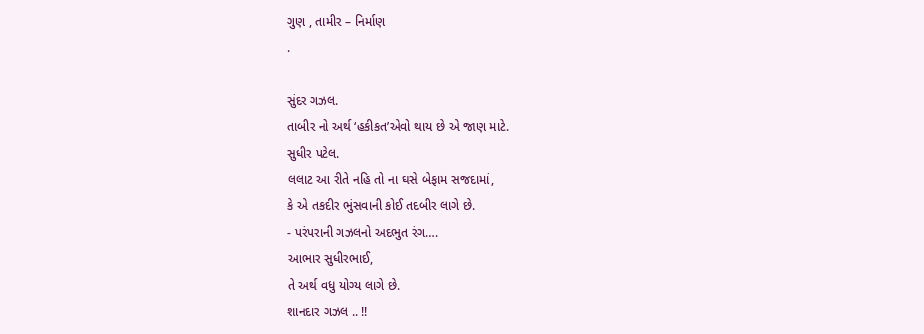ગુણ , તામીર – નિર્માણ
.

સુંદર ગઝલ.
તાબીર નો અર્થ ‘હકીકત’એવો થાય છે એ જાણ માટે.
સુધીર પટેલ.
લલાટ આ રીતે નહિ તો ના ઘસે બેફામ સજદામાં,
કે એ તકદીર ભુંસવાની કોઈ તદબીર લાગે છે.
- પરંપરાની ગઝલનો અદભુત રંગ….
આભાર સુધીરભાઈ,
તે અર્થ વધુ યોગ્ય લાગે છે.
શાનદાર ગઝલ .. !!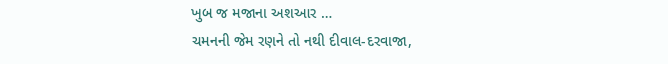ખુબ જ મજાના અશઆર …
ચમનની જેમ રણને તો નથી દીવાલ-દરવાજા,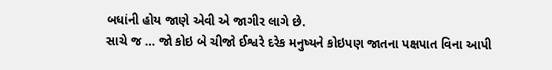બધાંની હોય જાણે એવી એ જાગીર લાગે છે.
સાચે જ … જો કોઇ બે ચીજો ઈશ્વરે દરેક મનુષ્યને કોઇપણ જાતના પક્ષપાત વિના આપી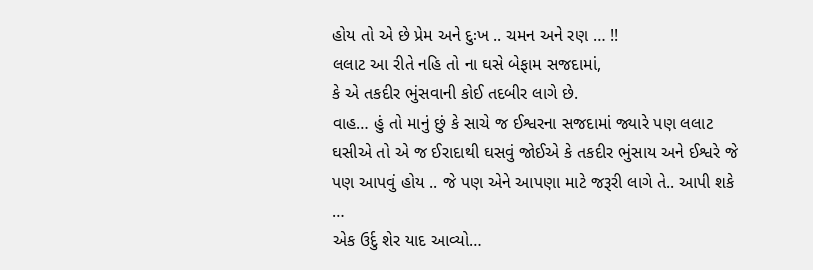હોય તો એ છે પ્રેમ અને દુઃખ .. ચમન અને રણ … !!
લલાટ આ રીતે નહિ તો ના ઘસે બેફામ સજદામાં,
કે એ તકદીર ભુંસવાની કોઈ તદબીર લાગે છે.
વાહ… હું તો માનું છું કે સાચે જ ઈશ્વરના સજદામાં જ્યારે પણ લલાટ ઘસીએ તો એ જ ઈરાદાથી ઘસવું જોઈએ કે તકદીર ભુંસાય અને ઈશ્વરે જે પણ આપવું હોય .. જે પણ એને આપણા માટે જરૂરી લાગે તે.. આપી શકે …
એક ઉર્દુ શેર યાદ આવ્યો…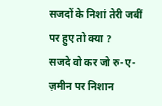सजदों के निशां तेरी जबीं पर हुए तो क्या ?
सजदे वो कर जो रु-ए-ज़मीन पर निशान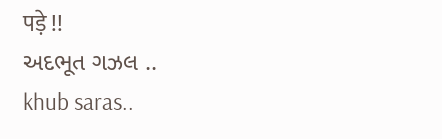पड़े !!
અદભૂત ગઝલ ..
khub saras..